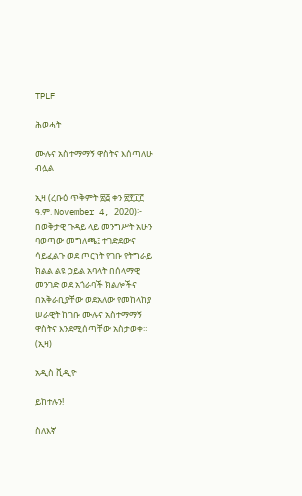TPLF

ሕወሓት

ሙሉና አስተማማኝ ዋስትና እሰጣለሁ ብሏል

ኢዛ (ረቡዕ ጥቅምት ፳፭ ቀን ፳፻፲፫ ዓ.ም. November 4, 2020)፦ በወቅታዊ ጉዳይ ላይ መንግሥት አሁን ባወጣው መግለጫ፤ ተገድደውና ሳይፈልጉ ወደ ጦርነት የገቡ የትግራይ ክልል ልዩ ኃይል አባላት በሰላማዊ መንገድ ወደ አጎራባች ክልሎችና በአቅራቢያቸው ወደአለው የመከላከያ ሠራዊት ከገቡ ሙሉና አስተማማኝ ዋስትና እንደሚሰጣቸው አስታወቀ። (ኢዛ)

አዲስ ቪዲዮ

ይከተሉን!

ስለእኛ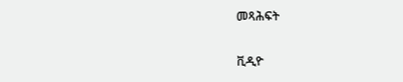መጻሕፍት

ቪዲዮ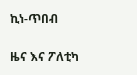ኪነ-ጥበብ

ዜና እና ፖለቲካ